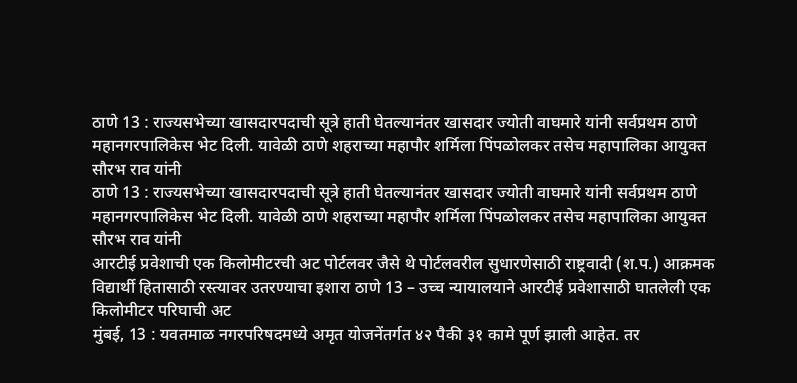ठाणे 13 : राज्यसभेच्या खासदारपदाची सूत्रे हाती घेतल्यानंतर खासदार ज्योती वाघमारे यांनी सर्वप्रथम ठाणे महानगरपालिकेस भेट दिली. यावेळी ठाणे शहराच्या महापौर शर्मिला पिंपळोलकर तसेच महापालिका आयुक्त सौरभ राव यांनी
ठाणे 13 : राज्यसभेच्या खासदारपदाची सूत्रे हाती घेतल्यानंतर खासदार ज्योती वाघमारे यांनी सर्वप्रथम ठाणे महानगरपालिकेस भेट दिली. यावेळी ठाणे शहराच्या महापौर शर्मिला पिंपळोलकर तसेच महापालिका आयुक्त सौरभ राव यांनी
आरटीई प्रवेशाची एक किलोमीटरची अट पोर्टलवर जैसे थे पोर्टलवरील सुधारणेसाठी राष्ट्रवादी (श.प.) आक्रमक विद्यार्थी हितासाठी रस्त्यावर उतरण्याचा इशारा ठाणे 13 – उच्च न्यायालयाने आरटीई प्रवेशासाठी घातलेली एक किलोमीटर परिघाची अट
मुंबई, 13 : यवतमाळ नगरपरिषदमध्ये अमृत योजनेंतर्गत ४२ पैकी ३१ कामे पूर्ण झाली आहेत. तर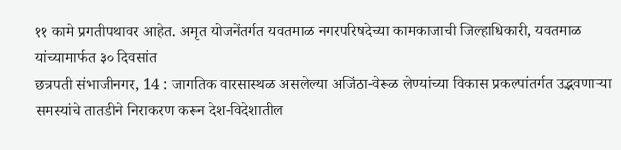११ कामे प्रगतीपथावर आहेत. अमृत योजनेंतर्गत यवतमाळ नगरपरिषदेच्या कामकाजाची जिल्हाधिकारी, यवतमाळ यांच्यामार्फत ३० दिवसांत
छत्रपती संभाजीनगर, 14 : जागतिक वारसास्थळ असलेल्या अजिंठा-वेरूळ लेण्यांच्या विकास प्रकल्पांतर्गत उद्भवणाऱ्या समस्यांचे तातडीने निराकरण करून देश-विदेशातील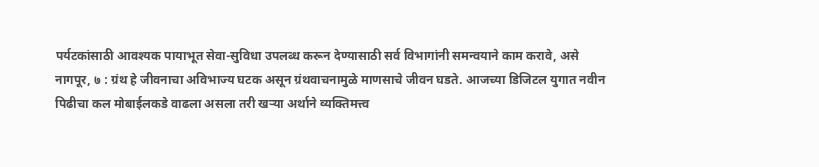पर्यटकांसाठी आवश्यक पायाभूत सेवा-सुविधा उपलब्ध करून देण्यासाठी सर्व विभागांनी समन्वयाने काम करावे, असे
नागपूर, ७ : ग्रंथ हे जीवनाचा अविभाज्य घटक असून ग्रंथवाचनामुळे माणसाचे जीवन घडते. आजच्या डिजिटल युगात नवीन पिढीचा कल मोबाईलकडे वाढला असला तरी खऱ्या अर्थाने व्यक्तिमत्त्व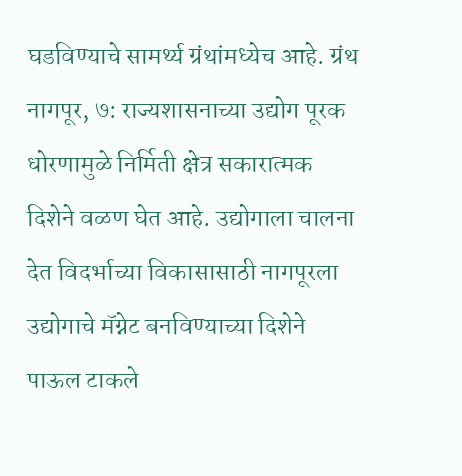घडविण्याचे सामर्थ्य ग्रंथांमध्येच आहे. ग्रंथ
नागपूर, ७: राज्यशासनाच्या उद्योग पूरक धोरणामुळे निर्मिती क्षेत्र सकारात्मक दिशेने वळण घेत आहे. उद्योगाला चालना देत विदर्भाच्या विकासासाठी नागपूरला उद्योगाचे मॅग्नेट बनविण्याच्या दिशेने पाऊल टाकले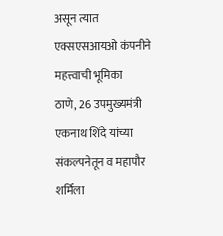असून त्यात एक्सएसआयओ कंपनीने महत्त्वाची भूमिका
ठाणे, 26 उपमुख्यमंत्री एकनाथ शिंदे यांच्या संकल्पनेतून व महापौर शर्मिला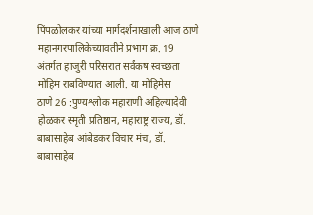पिंपळोलकर यांच्या मार्गदर्शनाखाली आज ठाणे महानगरपालिकेच्यावतीने प्रभाग क्र. 19 अंतर्गत हाजुरी परिसरात सर्वंकष स्वच्छता मोहिम राबविण्यात आली. या मोहिमेस
ठाणे 26 :पुण्यश्लोक महाराणी अहिल्यादेवी होळकर स्मृती प्रतिष्ठान, महाराष्ट्र राज्य, डॉ. बाबासाहेब आंबेडकर विचार मंच, डॉ. बाबासाहेब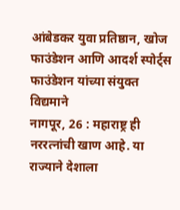आंबेडकर युवा प्रतिष्ठान, खोज फाउंडेशन आणि आदर्श स्पोर्ट्स फाउंडेशन यांच्या संयुक्त विद्यमाने
नागपूर, 26 : महाराष्ट्र ही नररत्नांची खाण आहे. या राज्याने देशाला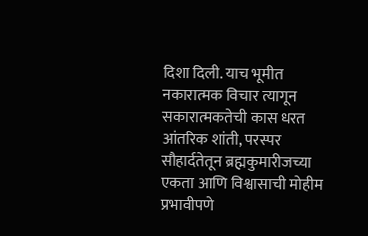दिशा दिली. याच भूमीत नकारात्मक विचार त्यागून सकारात्मकतेची कास धरत आंतरिक शांती, परस्पर सौहार्दतेतून ब्रह्मकुमारीजच्या एकता आणि विश्वासाची मोहीम प्रभावीपणे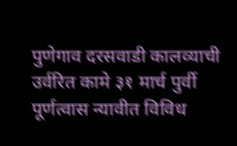पुणेगाव दरसवाडी कालव्याची उर्वरित कामे ३१ मार्च पुर्वी पूर्णत्वास न्यावीत विविध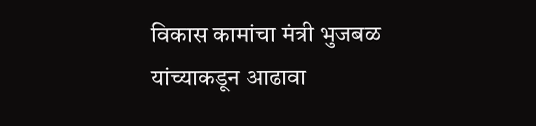विकास कामांचा मंत्री भुजबळ यांच्याकडून आढावा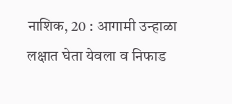नाशिक, 20 : आगामी उन्हाळा लक्षात घेता येवला व निफाड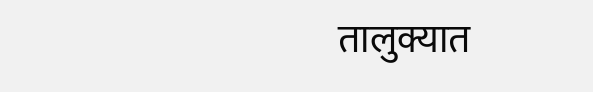तालुक्यात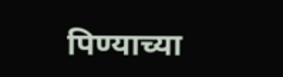पिण्याच्या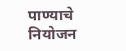पाण्याचे नियोजन